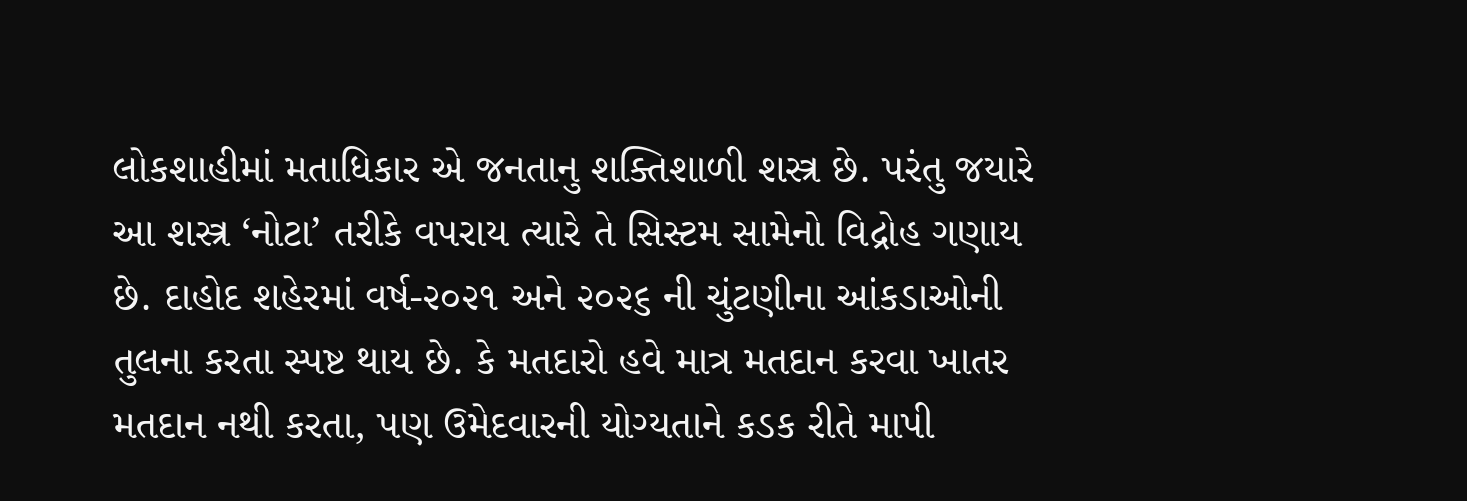લોકશાહીમાં મતાધિકાર એ જનતાનુ શક્તિશાળી શસ્ત્ર છે. પરંતુ જયારે આ શસ્ત્ર ‘નોટા’ તરીકે વપરાય ત્યારે તે સિસ્ટમ સામેનો વિદ્રોહ ગણાય છે. દાહોદ શહેરમાં વર્ષ-૨૦૨૧ અને ૨૦૨૬ ની ચુંટણીના આંકડાઓની તુલના કરતા સ્પષ્ટ થાય છે. કે મતદારો હવે માત્ર મતદાન કરવા ખાતર મતદાન નથી કરતા, પણ ઉમેદવારની યોગ્યતાને કડક રીતે માપી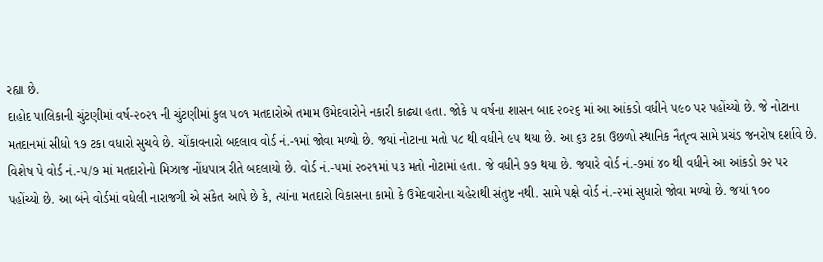રહ્યા છે.
દાહોદ પાલિકાની ચુંટણીમાં વર્ષ-૨૦૨૧ ની ચુંટણીમાં કુલ ૫૦૧ મતદારોએ તમામ ઉમેદવારોને નકારી કાઢ્યા હતા. જોકે ૫ વર્ષના શાસન બાદ ૨૦૨૬ માં આ આંકડો વધીને ૫૯૦ પર પહોંચ્યો છે. જે નોટાના મતદાનમાં સીધો ૧૭ ટકા વધારો સુચવે છે. ચોંકાવનારો બદલાવ વોર્ડ નં.-૧માં જોવા મળ્યો છે. જયાં નોટાના મતો ૫૮ થી વધીને ૯૫ થયા છે. આ ૬૩ ટકા ઉછળો સ્થાનિક નૈતૃત્વ સામે પ્રચંડ જનરોષ દર્શાવે છે. વિશેષ પે વોર્ડ નં.-૫/૭ માં મતદારોનો મિઝાજ નોંધપાત્ર રીતે બદલાયો છે. વોર્ડ નં.-૫માં ૨૦૨૧માં ૫૩ મતો નોટામાં હતા. જે વધીને ૭૭ થયા છે. જયારે વોર્ડ નં.-૭માં ૪૦ થી વધીને આ આંકડો ૭૨ પર પહોંચ્યો છે. આ બંને વોર્ડમાં વધેલી નારાજગી એ સંકેત આપે છે કે, ત્યાંના મતદારો વિકાસના કામો કે ઉમેદવારોના ચહેરાથી સંતુષ્ટ નથી. સામે પક્ષે વોર્ડ નં.-૨માં સુધારો જોવા મળ્યો છે. જયાં ૧૦૦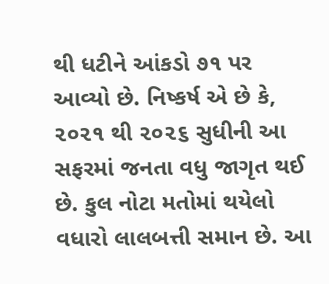થી ધટીને આંકડો ૭૧ પર આવ્યો છે. નિષ્કર્ષ એ છે કે, ૨૦૨૧ થી ૨૦૨૬ સુધીની આ સફરમાં જનતા વધુ જાગૃત થઈ છે. કુલ નોટા મતોમાં થયેલો વધારો લાલબત્તી સમાન છે. આ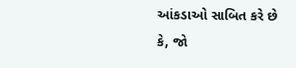આંકડાઓ સાબિત કરે છે કે, જો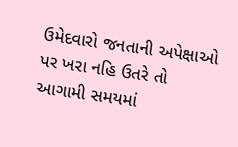ઉમેદવારો જનતાની અપેક્ષાઓ પર ખરા નહિ ઉતરે તો આગામી સમયમાં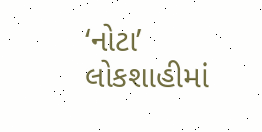‘નોટા’ લોકશાહીમાં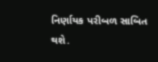નિર્ણાયક પરીબળ સાબિત થશે.